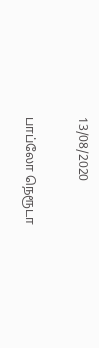13/08/2020

பாப்லோ நெரூடா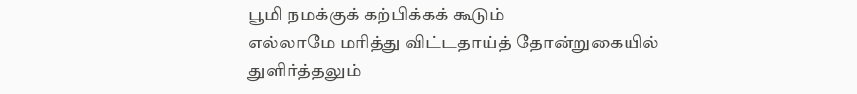பூமி நமக்குக் கற்பிக்கக் கூடும்
எல்லாமே மரித்து விட்டதாய்த் தோன்றுகையில்
துளிர்த்தலும்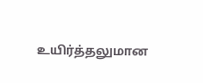உயிர்த்தலுமான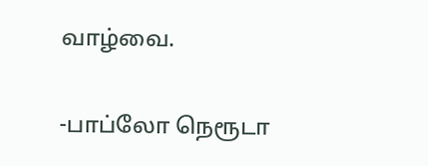வாழ்வை.

-பாப்லோ நெரூடா